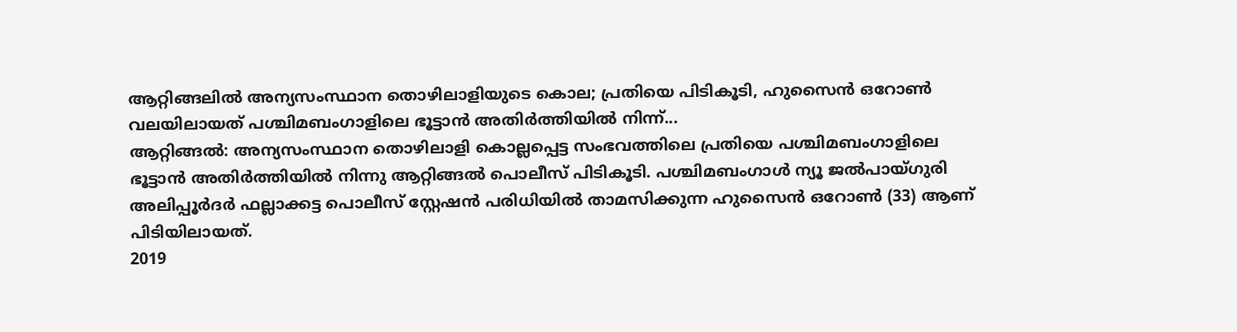ആറ്റിങ്ങലിൽ അന്യസംസ്ഥാന തൊഴിലാളിയുടെ കൊല; പ്രതിയെ പിടികൂടി, ഹുസൈൻ ഒറോൺ വലയിലായത് പശ്ചിമബംഗാളിലെ ഭൂട്ടാൻ അതിർത്തിയിൽ നിന്ന്...
ആറ്റിങ്ങൽ: അന്യസംസ്ഥാന തൊഴിലാളി കൊല്ലപ്പെട്ട സംഭവത്തിലെ പ്രതിയെ പശ്ചിമബംഗാളിലെ ഭൂട്ടാൻ അതിർത്തിയിൽ നിന്നു ആറ്റിങ്ങൽ പൊലീസ് പിടികൂടി. പശ്ചിമബംഗാൾ ന്യൂ ജൽപായ്ഗുരി അലിപ്പൂർദർ ഫല്ലാക്കട്ട പൊലീസ് സ്റ്റേഷൻ പരിധിയിൽ താമസിക്കുന്ന ഹുസൈൻ ഒറോൺ (33) ആണ് പിടിയിലായത്.
2019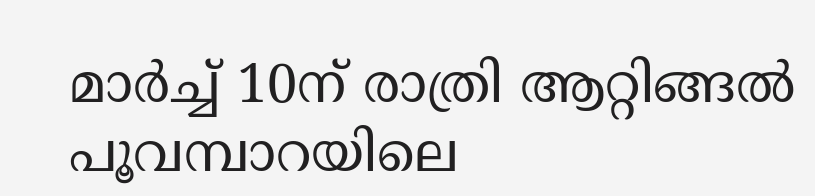മാർച്ച് 10ന് രാത്രി ആറ്റിങ്ങൽ പൂവമ്പാറയിലെ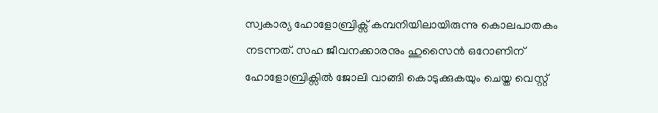സ്വകാര്യ ഹോളോബ്രിക്സ് കമ്പനിയിലായിരുന്നു കൊലപാതകം നടന്നത്. സഹ ജീവനക്കാരനും ഹുസൈൻ ഒറോണിന് ഹോളോബ്രിക്സിൽ ജോലി വാങ്ങി കൊടുക്കുകയും ചെയ്ത വെസ്റ്റ്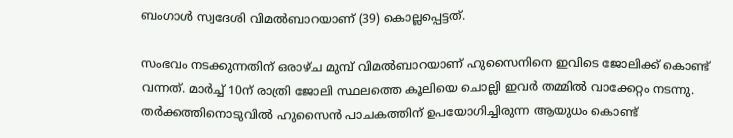ബംഗാൾ സ്വദേശി വിമൽബാറയാണ് (39) കൊല്ലപ്പെട്ടത്.

സംഭവം നടക്കുന്നതിന് ഒരാഴ്ച മുമ്പ് വിമൽബാറയാണ് ഹുസൈനിനെ ഇവിടെ ജോലിക്ക് കൊണ്ട് വന്നത്. മാർച്ച് 10ന് രാത്രി ജോലി സ്ഥലത്തെ കൂലിയെ ചൊല്ലി ഇവർ തമ്മിൽ വാക്കേറ്റം നടന്നു. തർക്കത്തിനൊടുവിൽ ഹുസൈൻ പാചകത്തിന് ഉപയോഗിച്ചിരുന്ന ആയുധം കൊണ്ട്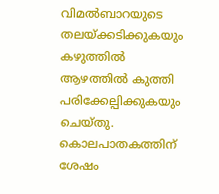വിമൽബാറയുടെ തലയ്ക്കടിക്കുകയും കഴുത്തിൽ ആഴത്തിൽ കുത്തി പരിക്കേല്പിക്കുകയും ചെയ്തു. കൊലപാതകത്തിന് ശേഷം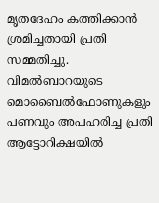മൃതദേഹം കത്തിക്കാൻ ശ്രമിച്ചതായി പ്രതി സമ്മതിച്ചു.
വിമൽബാറയുടെ മൊബൈൽഫോണുകളും പണവും അപഹരിച്ച പ്രതി ആട്ടോറിക്ഷയിൽ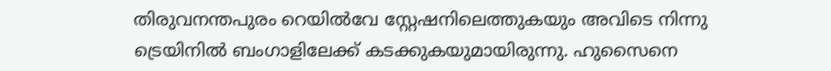തിരുവനന്തപുരം റെയിൽവേ സ്റ്റേഷനിലെത്തുകയും അവിടെ നിന്നു ട്രെയിനിൽ ബംഗാളിലേക്ക് കടക്കുകയുമായിരുന്നു. ഹുസൈനെ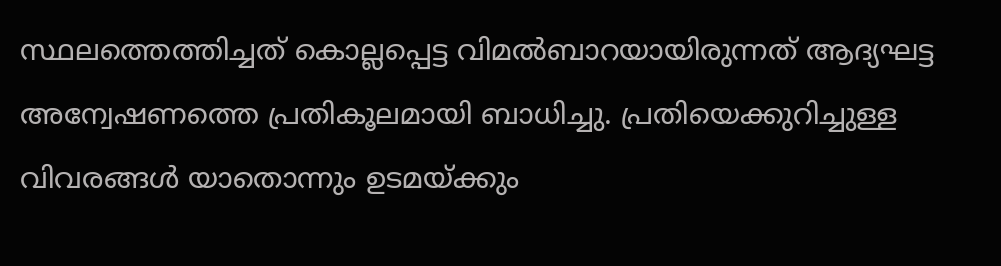സ്ഥലത്തെത്തിച്ചത് കൊല്ലപ്പെട്ട വിമൽബാറയായിരുന്നത് ആദ്യഘട്ട അന്വേഷണത്തെ പ്രതികൂലമായി ബാധിച്ചു. പ്രതിയെക്കുറിച്ചുള്ള വിവരങ്ങൾ യാതൊന്നും ഉടമയ്ക്കും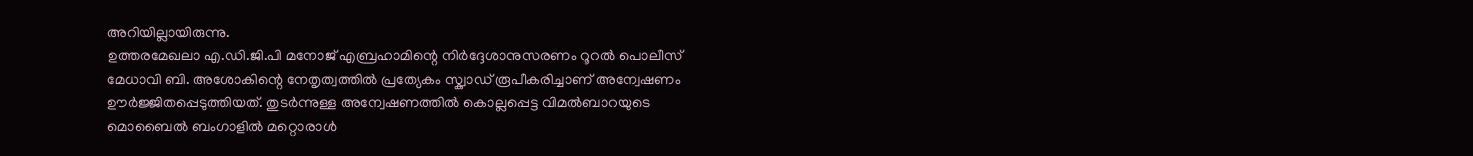അറിയില്ലായിരുന്നു.
ഉത്തരമേഖലാ എ.ഡി.ജി.പി മനോജ് എബ്രഹാമിന്റെ നിർദ്ദേശാനുസരണം റൂറൽ പൊലീസ് മേധാവി ബി. അശോകിന്റെ നേതൃത്വത്തിൽ പ്രത്യേകം സ്ക്വാഡ് രൂപീകരിച്ചാണ് അന്വേഷണം ഊർജ്ജിതപ്പെടുത്തിയത്. തുടർന്നുള്ള അന്വേഷണത്തിൽ കൊല്ലപ്പെട്ട വിമൽബാറയുടെ മൊബൈൽ ബംഗാളിൽ മറ്റൊരാൾ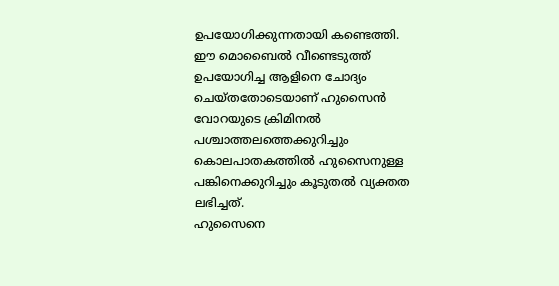ഉപയോഗിക്കുന്നതായി കണ്ടെത്തി. ഈ മൊബൈൽ വീണ്ടെടുത്ത് ഉപയോഗിച്ച ആളിനെ ചോദ്യം ചെയ്തതോടെയാണ് ഹുസൈൻ വോറയുടെ ക്രിമിനൽ പശ്ചാത്തലത്തെക്കുറിച്ചും കൊലപാതകത്തിൽ ഹുസൈനുള്ള പങ്കിനെക്കുറിച്ചും കൂടുതൽ വ്യക്തത ലഭിച്ചത്.
ഹുസൈനെ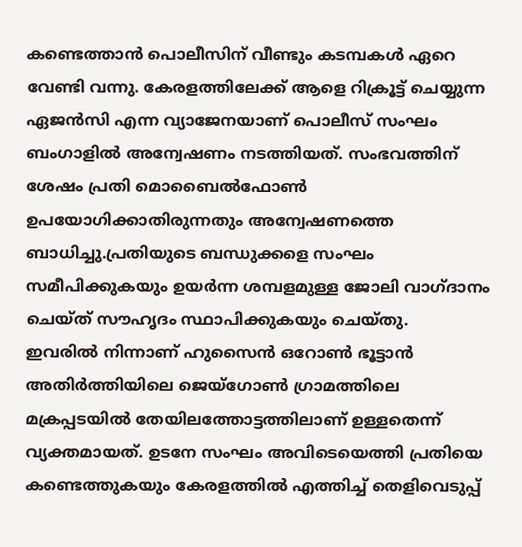കണ്ടെത്താൻ പൊലീസിന് വീണ്ടും കടമ്പകൾ ഏറെ വേണ്ടി വന്നു. കേരളത്തിലേക്ക് ആളെ റിക്രൂട്ട് ചെയ്യുന്ന ഏജൻസി എന്ന വ്യാജേനയാണ് പൊലീസ് സംഘം ബംഗാളിൽ അന്വേഷണം നടത്തിയത്. സംഭവത്തിന് ശേഷം പ്രതി മൊബൈൽഫോൺ ഉപയോഗിക്കാതിരുന്നതും അന്വേഷണത്തെ ബാധിച്ചു.പ്രതിയുടെ ബന്ധുക്കളെ സംഘം സമീപിക്കുകയും ഉയർന്ന ശമ്പളമുള്ള ജോലി വാഗ്ദാനം ചെയ്ത് സൗഹൃദം സ്ഥാപിക്കുകയും ചെയ്തു.
ഇവരിൽ നിന്നാണ് ഹുസൈൻ ഒറോൺ ഭൂട്ടാൻ അതിർത്തിയിലെ ജെയ്ഗോൺ ഗ്രാമത്തിലെ മക്രപ്പടയിൽ തേയിലത്തോട്ടത്തിലാണ് ഉള്ളതെന്ന് വ്യക്തമായത്. ഉടനേ സംഘം അവിടെയെത്തി പ്രതിയെ കണ്ടെത്തുകയും കേരളത്തിൽ എത്തിച്ച് തെളിവെടുപ്പ്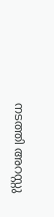നടത്തി അറസ്റ്റു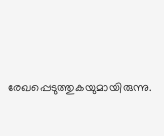രേഖപ്പെടുത്തുകയുമായിരുന്നു.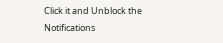Click it and Unblock the Notifications